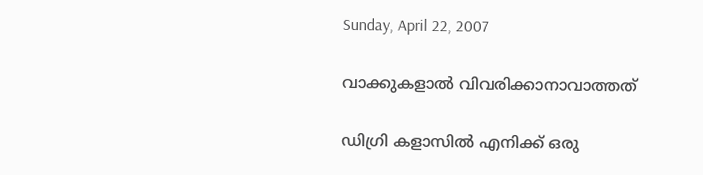Sunday, April 22, 2007

വാക്കുകളാല്‍ വിവരിക്കാനാവാത്തത്‌

ഡിഗ്രി കളാസില്‍ എനിക്ക്‌ ഒരു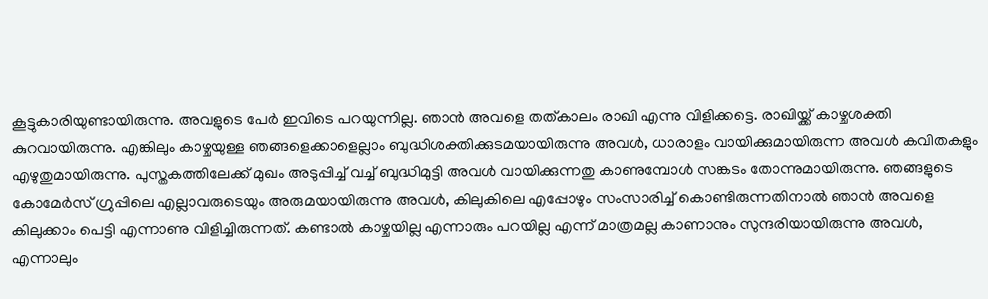കൂട്ടുകാരിയുണ്ടായിരുന്നു. അവളുടെ പേര്‍ ഇവിടെ പറയുന്നില്ല. ഞാന്‍ അവളെ തത്കാലം രാഖി എന്നു വിളിക്കട്ടെ. രാഖിയ്ക്ക്‌ കാഴ്ചശക്തി കുറവായിരുന്നു. എങ്കിലും കാഴ്ചയുള്ള ഞങ്ങളെക്കാളെല്ലാം ബുദ്ധിശക്തിക്കുടമയായിരുന്നു അവള്‍, ധാരാളം വായിക്കുമായിരുന്ന അവള്‍ കവിതകളും എഴുതുമായിരുന്നു. പുസ്തകത്തിലേക്ക്‌ മുഖം അടുപ്പിച്ച്‌ വച്ച്‌ ബുദ്ധിമുട്ടി അവള്‍ വായിക്കുന്നതു കാണുമ്പോള്‍ സങ്കടം തോന്നുമായിരുന്നു. ഞങ്ങളുടെ കോമേര്‍സ്‌ ഗ്രുപ്പിലെ എല്ലാവരുടെയും അരുമയായിരുന്നു അവള്‍, കിലുകിലെ എപ്പോഴും സംസാരിച്ച്‌ കൊണ്ടിരുന്നതിനാല്‍ ഞാന്‍ അവളെ കിലുക്കാം പെട്ടി എന്നാണു വിളിച്ചിരുന്നത്‌. കണ്ടാല്‍ കാഴ്ചയില്ല എന്നാരും പറയില്ല എന്ന്‌ മാത്രമല്ല കാണാനും സുന്ദരിയായിരുന്നു അവള്‍, എന്നാലും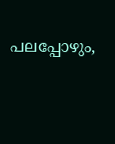പലപ്പോഴും,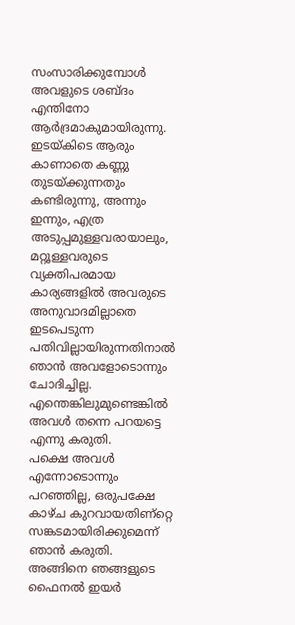സംസാരിക്കുമ്പോള്‍ അവളുടെ ശബ്ദം എന്തിനോ ആര്‍ദ്രമാകുമായിരുന്നു. ഇടയ്കിടെ ആരും കാണാതെ കണ്ണു തുടയ്ക്കുന്നതും കണ്ടിരുന്നു, അന്നും ഇന്നും, എത്ര അടുപ്പമുള്ളവരായാലും, മറ്റൂള്ളവരുടെ വ്യക്തിപരമായ കാര്യങ്ങളില്‍ അവരുടെ അനുവാദമില്ലാതെ ഇടപെടുന്ന പതിവില്ലായിരുന്നതിനാല്‍ ഞാന്‍ അവളോടൊന്നും ചോദിച്ചില്ല. എന്തെങ്കിലുമുണ്ടെങ്കില്‍ അവള്‍ തന്നെ പറയട്ടെ എന്നു കരുതി.
പക്ഷെ അവള്‍ എന്നോടൊന്നും പറഞ്ഞില്ല, ഒരുപക്ഷേ കാഴ്ച കുറവായതിണ്റ്റെ സങ്കടമായിരിക്കുമെന്ന്‌ ഞാന്‍ കരുതി. അങ്ങിനെ ഞങ്ങളുടെ ഫൈനല്‍ ഇയര്‍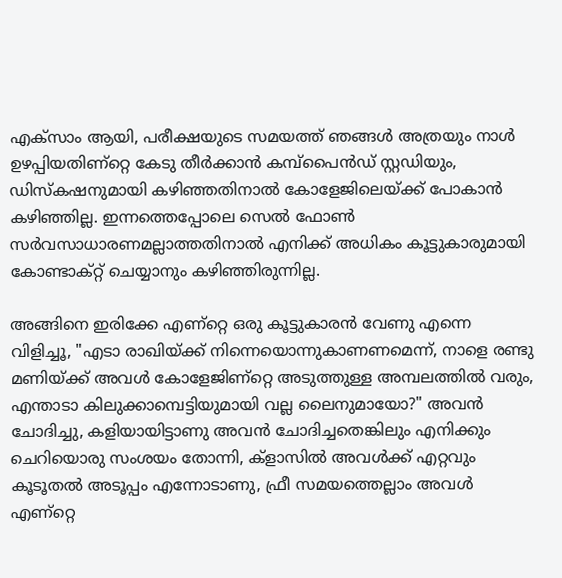എക്സാം ആയി, പരീക്ഷയുടെ സമയത്ത്‌ ഞങ്ങള്‍ അത്രയും നാള്‍ ഉഴപ്പിയതിണ്റ്റെ കേടു തീര്‍ക്കാന്‍ കമ്പ്പൈന്‍ഡ്‌ സ്റ്റഡിയും, ഡിസ്കഷനുമായി കഴിഞ്ഞതിനാല്‍ കോളേജിലെയ്ക്ക്‌ പോകാന്‍ കഴിഞ്ഞില്ല. ഇന്നത്തെപ്പോലെ സെല്‍ ഫോണ്‍ സര്‍വസാധാരണമല്ലാത്തതിനാല്‍ എനിക്ക്‌ അധികം കൂട്ടുകാരുമായി കോണ്ടാക്റ്റ്‌ ചെയ്യാനും കഴിഞ്ഞിരുന്നില്ല.

അങ്ങിനെ ഇരിക്കേ എണ്റ്റെ ഒരു കൂട്ടുകാരന്‍ വേണു എന്നെ വിളിച്ചൂ, "എടാ രാഖിയ്ക്ക്‌ നിന്നെയൊന്നുകാണണമെന്ന്‌, നാളെ രണ്ടു മണിയ്ക്ക്‌ അവള്‍ കോളേജിണ്റ്റെ അടുത്തുള്ള അമ്പലത്തില്‍ വരും, എന്താടാ കിലുക്കാമ്പെട്ടിയുമായി വല്ല ലൈനുമായോ?" അവന്‍ ചോദിച്ചു, കളിയായിട്ടാണു അവന്‍ ചോദിച്ചതെങ്കിലും എനിക്കും ചെറിയൊരു സംശയം തോന്നി, ക്ളാസില്‍ അവള്‍ക്ക്‌ എറ്റവും കൂടൂതല്‍ അടൂപ്പം എന്നോടാണു, ഫ്രീ സമയത്തെല്ലാം അവള്‍ എണ്റ്റെ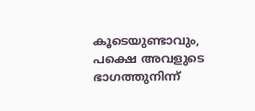കൂടെയുണ്ടാവും, പക്ഷെ അവളുടെ ഭാഗത്തുനിന്ന്‌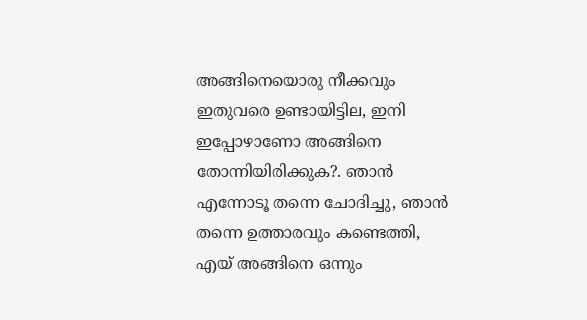അങ്ങിനെയൊരു നീക്കവും ഇതുവരെ ഉണ്ടായിട്ടില, ഇനി ഇപ്പോഴാണോ അങ്ങിനെ തോന്നിയിരിക്കുക?. ഞാന്‍ എന്നോടൂ തന്നെ ചോദിച്ചു, ഞാന്‍ തന്നെ ഉത്താരവും കണ്ടെത്തി, എയ്‌ അങ്ങിനെ ഒന്നും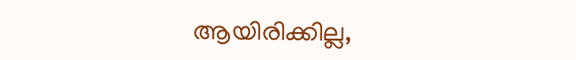ആയിരിക്കില്ല,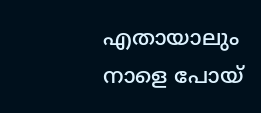എതായാലും നാളെ പോയ്‌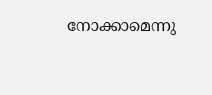നോക്കാമെന്നു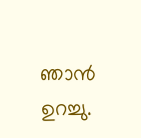ഞാന്‍ ഉറച്ചു.